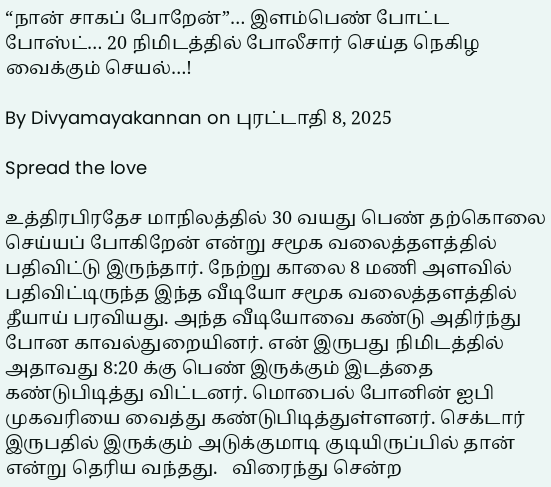“நான் சாகப் போறேன்”… இளம்பெண் போட்ட போஸ்ட்… 20 நிமிடத்தில் போலீசார் செய்த நெகிழ வைக்கும் செயல்…!

By Divyamayakannan on புரட்டாதி 8, 2025

Spread the love

உத்திரபிரதேச மாநிலத்தில் 30 வயது பெண் தற்கொலை செய்யப் போகிறேன் என்று சமூக வலைத்தளத்தில் பதிவிட்டு இருந்தார். நேற்று காலை 8 மணி அளவில் பதிவிட்டிருந்த இந்த வீடியோ சமூக வலைத்தளத்தில் தீயாய் பரவியது. அந்த வீடியோவை கண்டு அதிர்ந்து போன காவல்துறையினர். என் இருபது நிமிடத்தில் அதாவது 8:20 க்கு பெண் இருக்கும் இடத்தை கண்டுபிடித்து விட்டனர். மொபைல் போனின் ஐபி முகவரியை வைத்து கண்டுபிடித்துள்ளனர். செக்டார் இருபதில் இருக்கும் அடுக்குமாடி குடியிருப்பில் தான் என்று தெரிய வந்தது.   விரைந்து சென்ற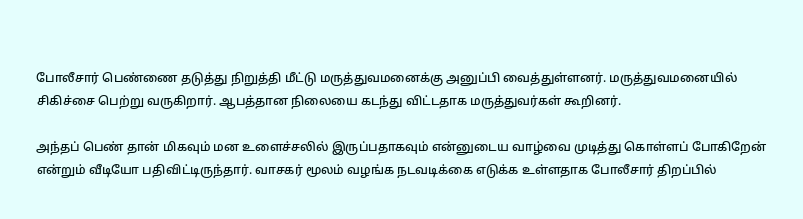போலீசார் பெண்ணை தடுத்து நிறுத்தி மீட்டு மருத்துவமனைக்கு அனுப்பி வைத்துள்ளனர். மருத்துவமனையில் சிகிச்சை பெற்று வருகிறார். ஆபத்தான நிலையை கடந்து விட்டதாக மருத்துவர்கள் கூறினர்.

அந்தப் பெண் தான் மிகவும் மன உளைச்சலில் இருப்பதாகவும் என்னுடைய வாழ்வை முடித்து கொள்ளப் போகிறேன் என்றும் வீடியோ பதிவிட்டிருந்தார். வாசகர் மூலம் வழங்க நடவடிக்கை எடுக்க உள்ளதாக போலீசார் திறப்பில்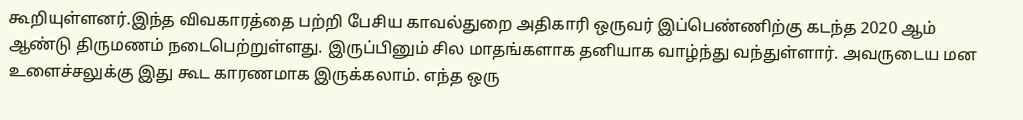கூறியுள்ளனர்.இந்த விவகாரத்தை பற்றி பேசிய காவல்துறை அதிகாரி ஒருவர் இப்பெண்ணிற்கு கடந்த 2020 ஆம் ஆண்டு திருமணம் நடைபெற்றுள்ளது. இருப்பினும் சில மாதங்களாக தனியாக வாழ்ந்து வந்துள்ளார். அவருடைய மன உளைச்சலுக்கு இது கூட காரணமாக இருக்கலாம். எந்த ஒரு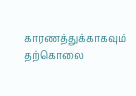காரணத்துக்காகவும் தற்கொலை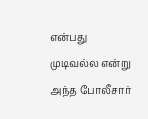என்பது முடிவல்ல என்று அந்த போலீசார்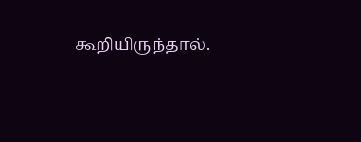கூறியிருந்தால்.